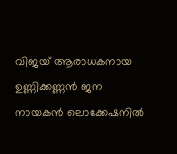വിജയ് ആരാധകനായ ഉണ്ണിക്കണ്ണൻ ജന നായകൻ ലൊക്കേഷനിൽ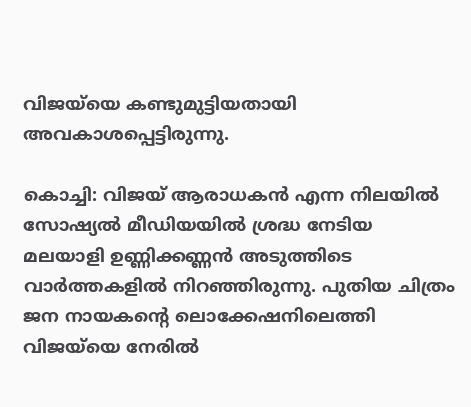വിജയ്‍യെ കണ്ടുമുട്ടിയതായി അവകാശപ്പെട്ടിരുന്നു.

കൊച്ചി: വിജയ് ആരാധകന്‍ എന്ന നിലയില്‍ സോഷ്യല്‍ മീഡിയയില്‍ ശ്രദ്ധ നേടിയ മലയാളി ഉണ്ണിക്കണ്ണന്‍ അടുത്തിടെ വാര്‍ത്തകളില്‍ നിറഞ്ഞിരുന്നു. പുതിയ ചിത്രം ജന നായകന്‍റെ ലൊക്കേഷനിലെത്തി വിജയ്‍യെ നേരില്‍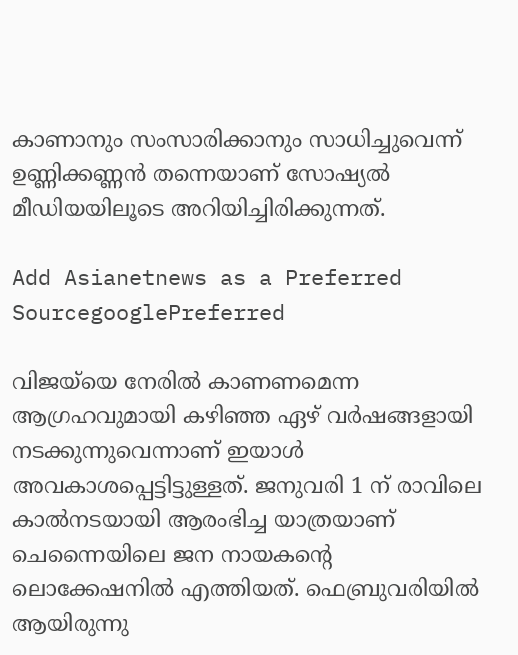കാണാനും സംസാരിക്കാനും സാധിച്ചുവെന്ന് ഉണ്ണിക്കണ്ണന്‍ തന്നെയാണ് സോഷ്യല്‍ മീഡിയയിലൂടെ അറിയിച്ചിരിക്കുന്നത്.

Add Asianetnews as a Preferred SourcegooglePreferred

വിജയ്‍യെ നേരില്‍ കാണണമെന്ന ആഗ്രഹവുമായി കഴിഞ്ഞ ഏഴ് വര്‍ഷങ്ങളായി നടക്കുന്നുവെന്നാണ് ഇയാള്‍ അവകാശപ്പെട്ടിട്ടുള്ളത്. ജനുവരി 1 ന് രാവിലെ കാല്‍നടയായി ആരംഭിച്ച യാത്രയാണ് ചെന്നൈയിലെ ജന നായകന്‍റെ ലൊക്കേഷനില്‍ എത്തിയത്. ഫെബ്രുവരിയില്‍ ആയിരുന്നു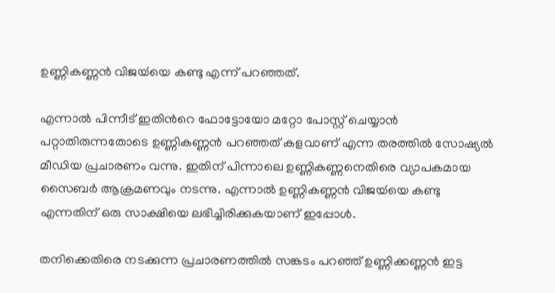ഉണ്ണികണ്ണന്‍ വിജയ്‍യെ കണ്ടു എന്ന് പറഞ്ഞത്.

എന്നാല്‍ പിന്നീട് ഇതിന്‍റെ ഫോട്ടോയോ മറ്റോ പോസ്റ്റ് ചെയ്യാന്‍ പറ്റാതിരുന്നതോടെ ഉണ്ണികണ്ണന്‍ പറഞ്ഞത് കളവാണ് എന്ന തരത്തില്‍ സോഷ്യല്‍ മീഡിയ പ്രചാരണം വന്നു. ഇതിന് പിന്നാലെ ഉണ്ണികണ്ണനെതിരെ വ്യാപകമായ സൈബര്‍ ആക്രമണവും നടന്നു. എന്നാല്‍ ഉണ്ണികണ്ണന്‍ വിജയ്‍യെ കണ്ടു എന്നതിന് ഒരു സാക്ഷിയെ ലഭിച്ചിരിക്കുകയാണ് ഇപ്പോള്‍.

തനിക്കെതിരെ നടക്കുന്ന പ്രചാരണത്തില്‍ സങ്കടം പറഞ്ഞ് ഉണ്ണിക്കണ്ണന്‍ ഇട്ട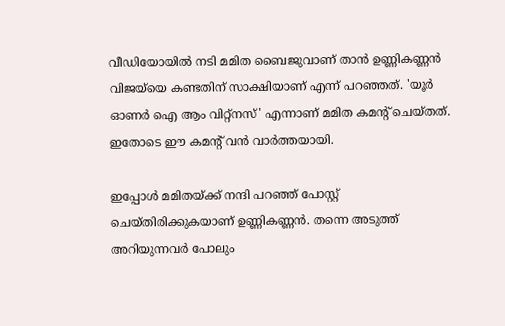വീഡിയോയില്‍ നടി മമിത ബൈജുവാണ് താന്‍ ഉണ്ണികണ്ണന്‍ വിജയ്‍യെ കണ്ടതിന് സാക്ഷിയാണ് എന്ന് പറഞ്ഞത്. 'യൂര്‍ ഓണര്‍ ഐ ആം വിറ്റ്നസ്' എന്നാണ് മമിത കമന്‍റ് ചെയ്തത്. ഇതോടെ ഈ കമന്‍റ് വന്‍ വാര്‍ത്തയായി.

ഇപ്പോള്‍ മമിതയ്ക്ക് നന്ദി പറഞ്ഞ് പോസ്റ്റ് ചെയ്തിരിക്കുകയാണ് ഉണ്ണികണ്ണന്‍. തന്നെ അടുത്ത് അറിയുന്നവര്‍ പോലും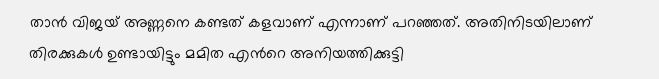താന്‍ വിജയ് അണ്ണനെ കണ്ടത് കളവാണ് എന്നാണ് പറഞ്ഞത്. അതിനിടയിലാണ് തിരക്കുകള്‍ ഉണ്ടായിട്ടും മമിത എന്‍റെ അനിയത്തിക്കുട്ടി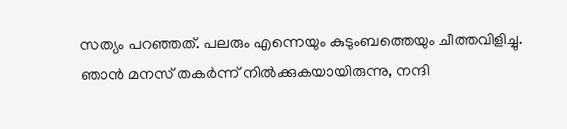സത്യം പറഞ്ഞത്. പലരും എന്നെയും കുടുംബത്തെയും ചീത്തവിളിച്ചു. ഞാന്‍ മനസ് തകര്‍ന്ന് നില്‍ക്കുകയായിരുന്നു, നന്ദി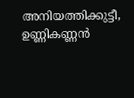അനിയത്തിക്കുട്ടീ, ഉണ്ണികണ്ണന്‍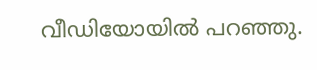വീഡിയോയില്‍ പറഞ്ഞു.